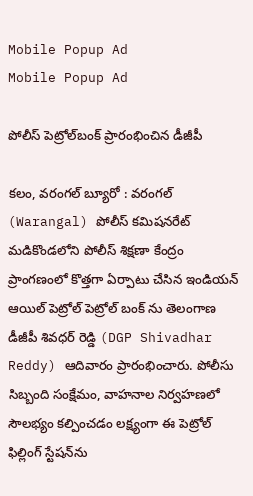Mobile Popup Ad
Mobile Popup Ad

పోలీస్ పెట్రోల్‌బంక్ ప్రారంభించిన డీజీపీ

కలం, వరంగల్ బ్యూరో : వరంగల్ (Warangal) పోలీస్ కమిషనరేట్ మడికొండలోని పోలీస్ శిక్షణా కేంద్రం ప్రాంగణంలో కొత్తగా ఏర్పాటు చేసిన ఇండియన్ ఆయిల్ పెట్రోల్ పెట్రోల్ బంక్ ను తెలంగాణ డీజీపీ శివధర్ రెడ్డి (DGP Shivadhar Reddy) ఆదివారం ప్రారంభించారు. పోలీసు సిబ్బంది సంక్షేమం, వాహనాల నిర్వహణలో సౌలభ్యం కల్పించడం లక్ష్యంగా ఈ పెట్రోల్ ఫిల్లింగ్ స్టేషన్‌ను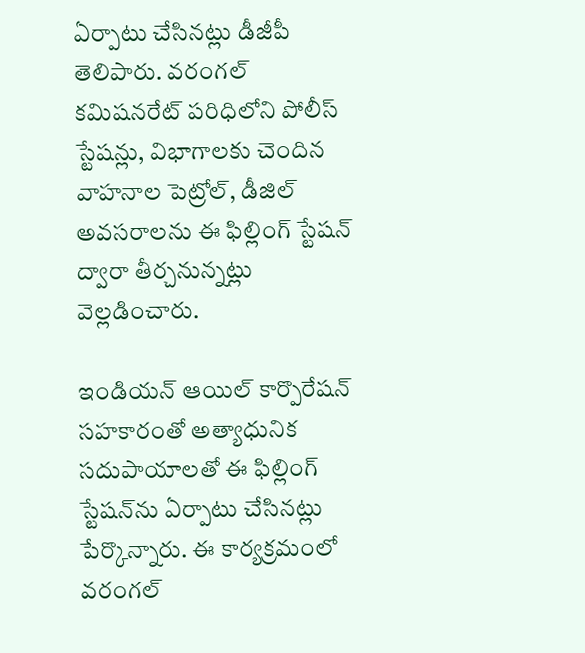ఏర్పాటు చేసినట్లు డీజీపీ తెలిపారు. వరంగల్ కమిషనరేట్ పరిధిలోని పోలీస్ స్టేషన్లు, విభాగాలకు చెందిన వాహనాల పెట్రోల్, డీజిల్ అవసరాలను ఈ ఫిల్లింగ్ స్టేషన్ ద్వారా తీర్చనున్నట్లు వెల్లడించారు.

ఇండియన్ ఆయిల్ కార్పొరేషన్ సహకారంతో అత్యాధునిక సదుపాయాలతో ఈ ఫిల్లింగ్ స్టేషన్‌ను ఏర్పాటు చేసినట్లు పేర్కొన్నారు. ఈ కార్యక్రమంలో వరంగల్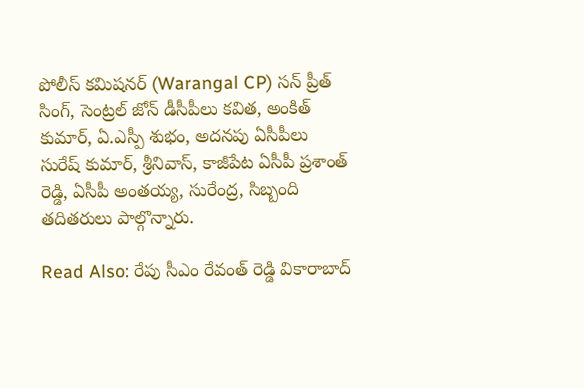పోలీస్ కమిషనర్ (Warangal CP) సన్ ప్రీత్ సింగ్, సెంట్రల్ జోన్ డీసీపీలు కవిత, అంకిత్ కుమార్, ఏ.ఎస్పీ శుభం, అదనపు ఏసీపీలు సురేష్ కుమార్, శ్రీనివాస్, కాజీపేట ఏసీపీ ప్రశాంత్ రెడ్డి, ఏసీపీ అంతయ్య, సురేంద్ర, సిబ్బంది తదితరులు పాల్గొన్నారు.

Read Also: రేపు సీఎం రేవంత్ రెడ్డి వికారాబాద్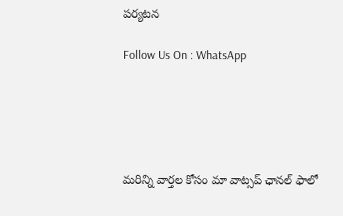పర్యటన

Follow Us On : WhatsApp





మ‌రిన్ని వార్త‌ల కోసం మా వాట్స‌ప్ ఛాన‌ల్ ఫాలో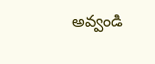అవ్వండి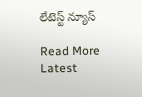లేటెస్ట్ న్యూస్‌

Read More Latest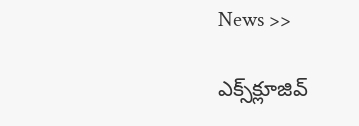News >>

ఎక్స్‌క్లూజివ్‌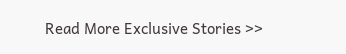Read More Exclusive Stories >>